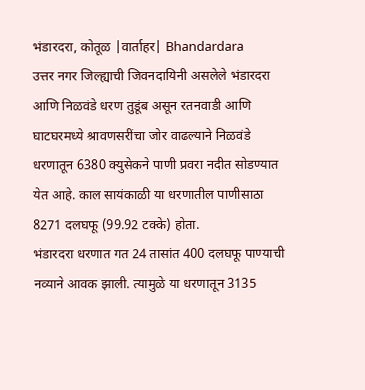भंडारदरा, कोतूळ |वार्ताहर| Bhandardara
उत्तर नगर जिल्ह्याची जिवनदायिनी असलेले भंडारदरा आणि निळवंडे धरण तुडूंब असून रतनवाडी आणि घाटघरमध्ये श्रावणसरींचा जोर वाढल्याने निळवंडे धरणातून 6380 क्युसेकने पाणी प्रवरा नदीत सोडण्यात येत आहे. काल सायंकाळी या धरणातील पाणीसाठा 8271 दलघफू (99.92 टक्के) होता.
भंडारदरा धरणात गत 24 तासांत 400 दलघफू पाण्याची नव्याने आवक झाली. त्यामुळे या धरणातून 3135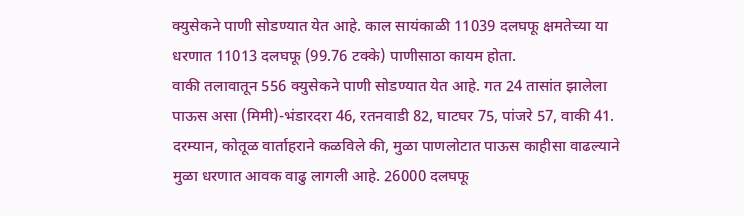क्युसेकने पाणी सोडण्यात येत आहे. काल सायंकाळी 11039 दलघफू क्षमतेच्या या धरणात 11013 दलघफू (99.76 टक्के) पाणीसाठा कायम होता.
वाकी तलावातून 556 क्युसेकने पाणी सोडण्यात येत आहे. गत 24 तासांत झालेला पाऊस असा (मिमी)-भंडारदरा 46, रतनवाडी 82, घाटघर 75, पांजरे 57, वाकी 41.
दरम्यान, कोतूळ वार्ताहराने कळविले की, मुळा पाणलोटात पाऊस काहीसा वाढल्याने मुळा धरणात आवक वाढु लागली आहे. 26000 दलघफू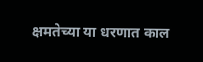क्षमतेच्या या धरणात काल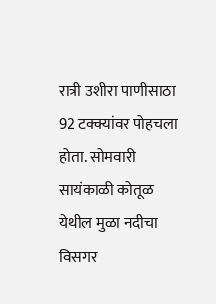रात्री उशीरा पाणीसाठा 92 टक्क्यांवर पोहचला होता. सोमवारी सायंकाळी कोतूळ येथील मुळा नदीचा विसगर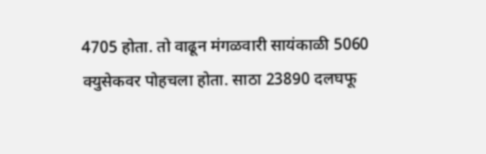4705 होता. तो वाढून मंगळवारी सायंकाळी 5060 क्युसेकवर पोहचला होता. साठा 23890 दलघफू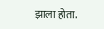झाला होता.